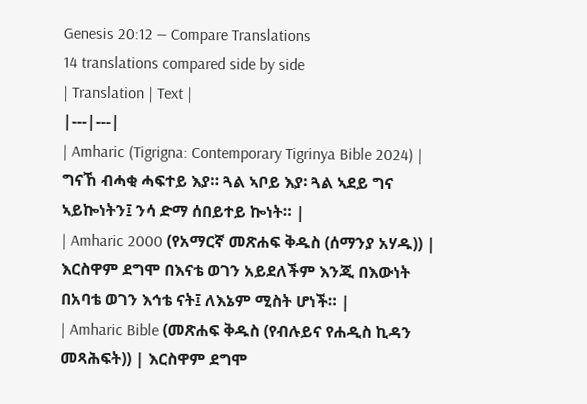Genesis 20:12 — Compare Translations
14 translations compared side by side
| Translation | Text |
|---|---|
| Amharic (Tigrigna: Contemporary Tigrinya Bible 2024) | ግናኸ ብሓቂ ሓፍተይ እያ። ጓል ኣቦይ እያ፡ ጓል ኣደይ ግና ኣይኰነትን፤ ንሳ ድማ ሰበይተይ ኰነት። |
| Amharic 2000 (የአማርኛ መጽሐፍ ቅዱስ (ሰማንያ አሃዱ)) | እርስዋም ደግሞ በእናቴ ወገን አይደለችም እንጂ በእውነት በአባቴ ወገን እኅቴ ናት፤ ለእኔም ሚስት ሆነች። |
| Amharic Bible (መጽሐፍ ቅዱስ (የብሉይና የሐዲስ ኪዳን መጻሕፍት)) | እርስዋም ደግሞ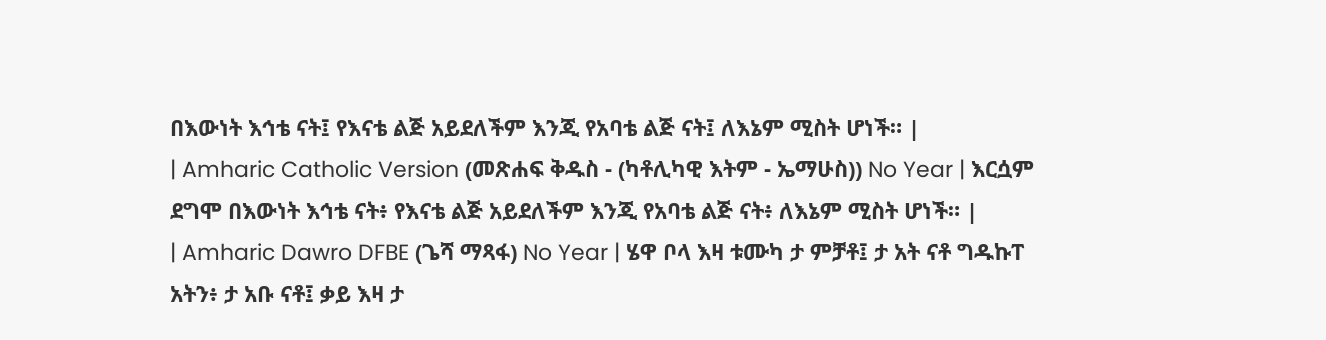በእውነት እኅቴ ናት፤ የእናቴ ልጅ አይደለችም እንጂ የአባቴ ልጅ ናት፤ ለእኔም ሚስት ሆነች። |
| Amharic Catholic Version (መጽሐፍ ቅዱስ - (ካቶሊካዊ እትም - ኤማሁስ)) No Year | እርሷም ደግሞ በእውነት እኅቴ ናት፥ የእናቴ ልጅ አይደለችም እንጂ የአባቴ ልጅ ናት፥ ለእኔም ሚስት ሆነች። |
| Amharic Dawro DFBE (ጌሻ ማጻፋ) No Year | ሄዋ ቦላ እዛ ቱሙካ ታ ምቻቶ፤ ታ አት ናቶ ግዱኩፐ አትን፥ ታ አቡ ናቶ፤ ቃይ እዛ ታ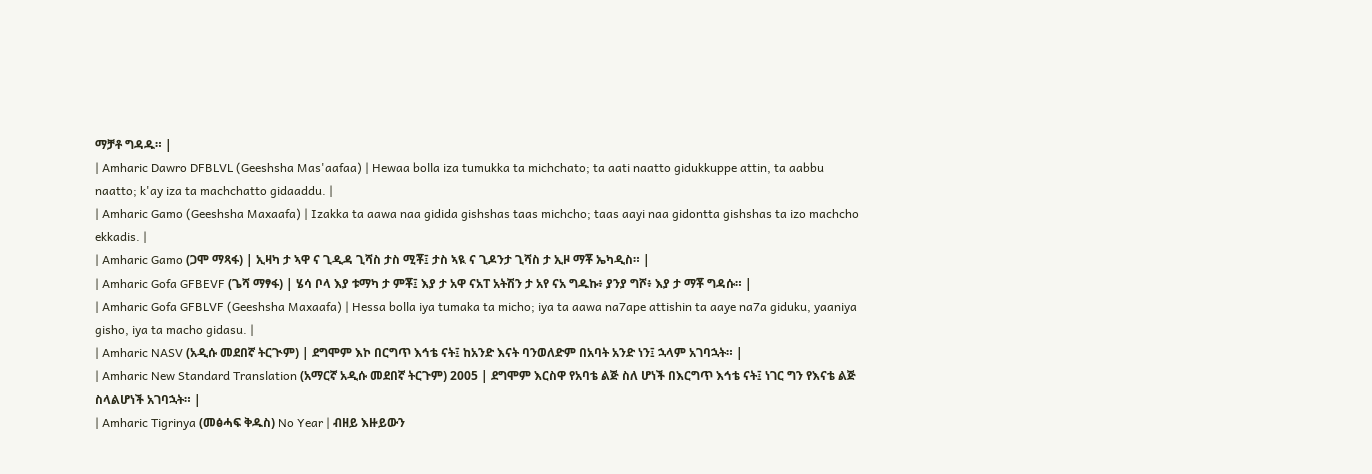ማቻቶ ግዳዱ። |
| Amharic Dawro DFBLVL (Geeshsha Mas'aafaa) | Hewaa bolla iza tumukka ta michchato; ta aati naatto gidukkuppe attin, ta aabbu naatto; k'ay iza ta machchatto gidaaddu. |
| Amharic Gamo (Geeshsha Maxaafa) | Izakka ta aawa naa gidida gishshas taas michcho; taas aayi naa gidontta gishshas ta izo machcho ekkadis. |
| Amharic Gamo (ጋሞ ማጻፋ) | ኢዛካ ታ ኣዋ ና ጊዲዳ ጊሻስ ታስ ሚቾ፤ ታስ ኣዪ ና ጊዶንታ ጊሻስ ታ ኢዞ ማቾ ኤካዲስ። |
| Amharic Gofa GFBEVF (ጌሻ ማፃፋ) | ሄሳ ቦላ እያ ቱማካ ታ ምቾ፤ እያ ታ አዋ ናአፐ አትሽን ታ አየ ናአ ግዱኩ፥ ያንያ ግሾ፥ እያ ታ ማቾ ግዳሱ። |
| Amharic Gofa GFBLVF (Geeshsha Maxaafa) | Hessa bolla iya tumaka ta micho; iya ta aawa na7ape attishin ta aaye na7a giduku, yaaniya gisho, iya ta macho gidasu. |
| Amharic NASV (አዲሱ መደበኛ ትርጒም) | ደግሞም እኮ በርግጥ እኅቴ ናት፤ ከአንድ እናት ባንወለድም በአባት አንድ ነን፤ ኋላም አገባኋት። |
| Amharic New Standard Translation (አማርኛ አዲሱ መደበኛ ትርጉም) 2005 | ደግሞም እርስዋ የአባቴ ልጅ ስለ ሆነች በእርግጥ እኅቴ ናት፤ ነገር ግን የእናቴ ልጅ ስላልሆነች አገባኋት። |
| Amharic Tigrinya (መፅሓፍ ቅዱስ) No Year | ብዘይ እዙይውን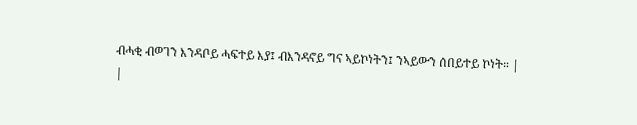ብሓቂ ብወገን እንዳቦይ ሓፍተይ እያ፤ ብእንዳኖይ ግና ኣይኮነትን፤ ንኣይውን ሰበይተይ ኮነት። |
|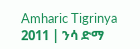Amharic Tigrinya 2011 | ንሳ ድማ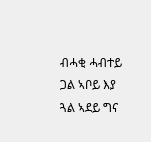ብሓቂ ሓብተይ ጋል ኣቦይ እያ ጓል ኣደይ ግና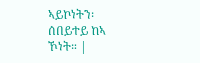ኣይኮነትን፡ ሰበይተይ ከኣ ኾነት። |